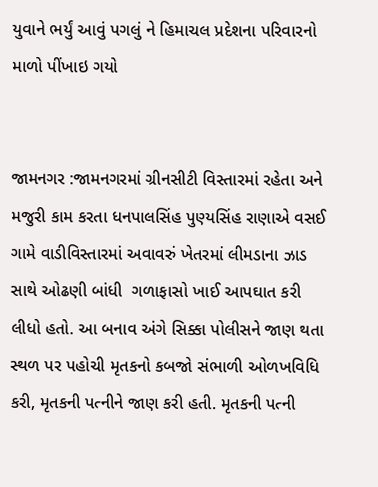યુવાને ભર્યું આવું પગલું ને હિમાચલ પ્રદેશના પરિવારનો માળો પીંખાઇ ગયો


જામનગર :જામનગરમાં ગ્રીનસીટી વિસ્તારમાં રહેતા અને મજુરી કામ કરતા ધનપાલસિંહ પુણ્યસિંહ રાણાએ વસઈ ગામે વાડીવિસ્તારમાં અવાવરું ખેતરમાં લીમડાના ઝાડ સાથે ઓઢણી બાંધી  ગળાફાસો ખાઈ આપઘાત કરી લીધો હતો. આ બનાવ અંગે સિક્કા પોલીસને જાણ થતા સ્થળ પર પહોચી મૃતકનો કબજો સંભાળી ઓળખવિધિ કરી, મૃતકની પત્નીને જાણ કરી હતી. મૃતકની પત્ની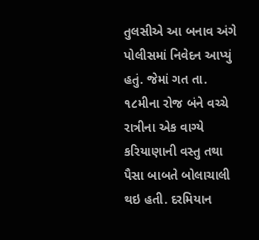તુલસીએ આ બનાવ અંગે પોલીસમાં નિવેદન આપ્યું હતું. જેમાં ગત તા. ૧૮મીના રોજ બંને વચ્ચે રાત્રીના એક વાગ્યે કરિયાણાની વસ્તુ તથા પૈસા બાબતે બોલાચાલી થઇ હતી. દરમિયાન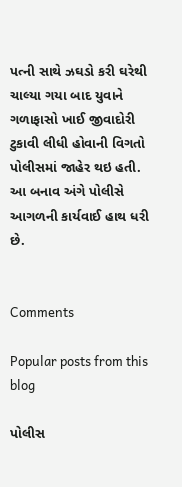પત્ની સાથે ઝઘડો કરી ઘરેથી ચાલ્યા ગયા બાદ યુવાને ગળાફાસો ખાઈ જીવાદોરી ટુકાવી લીધી હોવાની વિગતો પોલીસમાં જાહેર થઇ હતી. આ બનાવ અંગે પોલીસે આગળની કાર્યવાઈ હાથ ધરી છે.


Comments

Popular posts from this blog

પોલીસ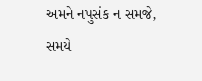અમને નપુસંક ન સમજે, સમયે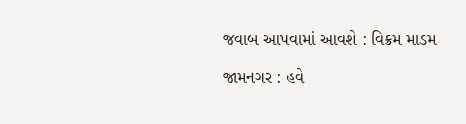જવાબ આપવામાં આવશે : વિક્રમ માડમ

જામનગર : હવે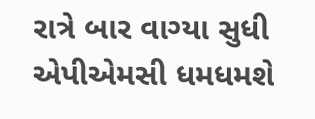રાત્રે બાર વાગ્યા સુધી એપીએમસી ધમધમશે